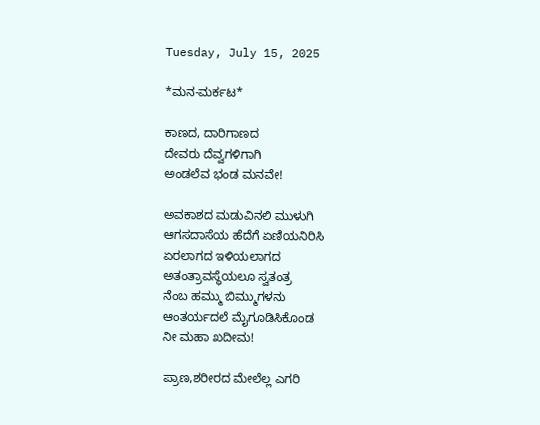Tuesday, July 15, 2025

*ಮನ-ಮರ್ಕಟ*

ಕಾಣದ, ದಾರಿಗಾಣದ
ದೇವರು ದೆವ್ವಗಳಿಗಾಗಿ
ಅಂಡಲೆವ ಭಂಡ ಮನವೇ!

ಅವಕಾಶದ ಮಡುವಿನಲಿ ಮುಳುಗಿ
ಆಗಸದಾಸೆಯ ಹೆದೆಗೆ ಏಣಿಯನಿರಿಸಿ
ಏರಲಾಗದ ಇಳಿಯಲಾಗದ
ಅತಂತ್ರಾವಸ್ಥೆಯಲೂ ಸ್ವತಂತ್ರ
ನೆಂಬ ಹಮ್ಮು ಬಿಮ್ಮುಗಳನು
ಆಂತರ್ಯದಲೆ ಮೈಗೂಡಿಸಿಕೊಂಡ
ನೀ ಮಹಾ ಖದೀಮ!

ಪ್ರಾಣ,ಶರೀರದ ಮೇಲೆಲ್ಲ ಎಗರಿ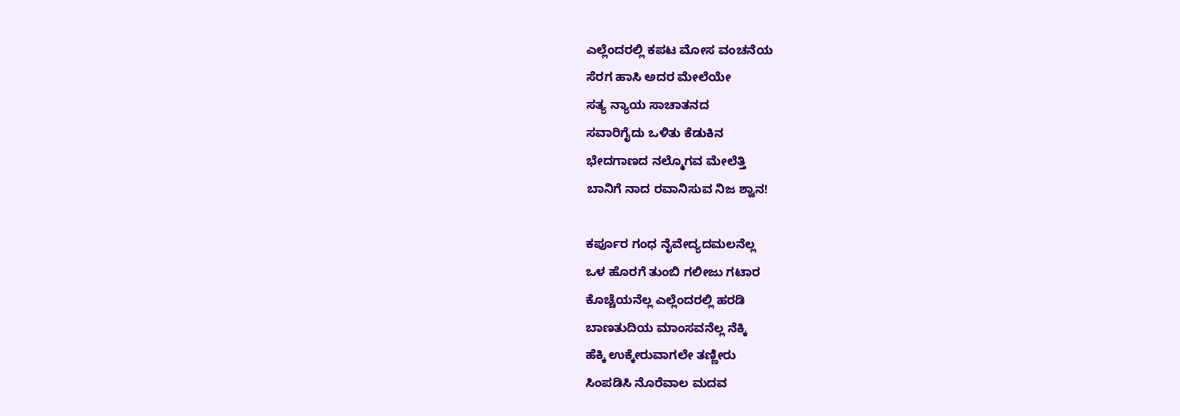ಎಲ್ಲೆಂದರಲ್ಲಿ ಕಪಟ ಮೋಸ ವಂಚನೆಯ
ಸೆರಗ ಹಾಸಿ ಅದರ ಮೇಲೆಯೇ
ಸತ್ಯ ನ್ಯಾಯ ಸಾಚಾತನದ
ಸವಾರಿಗೈದು ಒಳಿತು ಕೆಡುಕಿನ
ಭೇದಗಾಣದ ನಲ್ಮೊಗವ ಮೇಲೆತ್ತಿ
ಬಾನಿಗೆ ನಾದ ರವಾನಿಸುವ ನಿಜ ಶ್ವಾನ!

ಕರ್ಪೂರ ಗಂಧ ನೈವೇದ್ಯದಮಲನೆಲ್ಲ
ಒಳ ಹೊರಗೆ ತುಂಬಿ ಗಲೀಜು ಗಟಾರ
ಕೊಚ್ಚೆಯನೆಲ್ಲ ಎಲ್ಲೆಂದರಲ್ಲಿ ಹರಡಿ
ಬಾಣತುದಿಯ ಮಾಂಸವನೆಲ್ಲ ನೆಕ್ಕಿ
ಹೆಕ್ಕಿ ಉಕ್ಕೇರುವಾಗಲೇ ತಣ್ಣೀರು
ಸಿಂಪಡಿಸಿ ನೊರೆವಾಲ ಮದವ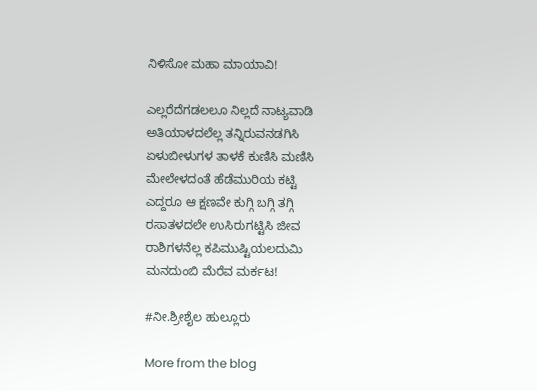ನಿಳಿಸೋ ಮಹಾ ಮಾಯಾವಿ!

ಎಲ್ಲರೆದೆಗಡಲಲೂ ನಿಲ್ಲದೆ ನಾಟ್ಯವಾಡಿ
ಅತಿಯಾಳದಲೆಲ್ಲ ತನ್ನಿರುವನಡಗಿಸಿ
ಏಳುಬೀಳುಗಳ ತಾಳಕೆ ಕುಣಿಸಿ ಮಣಿಸಿ
ಮೇಲೇಳದಂತೆ ಹೆಡೆಮುರಿಯ ಕಟ್ಟಿ
ಎದ್ದರೂ ಆ ಕ್ಷಣವೇ ಕುಗ್ಗಿ ಬಗ್ಗಿ ತಗ್ಗಿ
ರಸಾತಳದಲೇ ಉಸಿರುಗಟ್ಟಿಸಿ ಜೀವ
ರಾಶಿಗಳನೆಲ್ಲ ಕಪಿಮುಷ್ಟಿಯಲದುಮಿ
ಮನದುಂಬಿ ಮೆರೆವ ಮರ್ಕಟ!

#ನೀ.ಶ್ರೀಶೈಲ ಹುಲ್ಲೂರು

More from the blog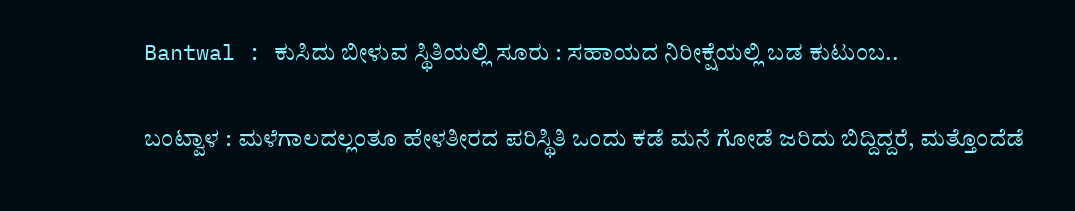Bantwal : ಕುಸಿದು ಬೀಳುವ ಸ್ಥಿತಿಯಲ್ಲಿ ಸೂರು : ಸಹಾಯದ ನಿರೀಕ್ಷೆಯಲ್ಲಿ ಬಡ ಕುಟುಂಬ..

ಬಂಟ್ವಾಳ : ಮಳೆಗಾಲದಲ್ಲಂತೂ ಹೇಳತೀರದ ಪರಿಸ್ಥಿತಿ ಒಂದು ಕಡೆ ಮನೆ ಗೋಡೆ ಜರಿದು ಬಿದ್ದಿದ್ದರೆ, ಮತ್ತೊಂದೆಡೆ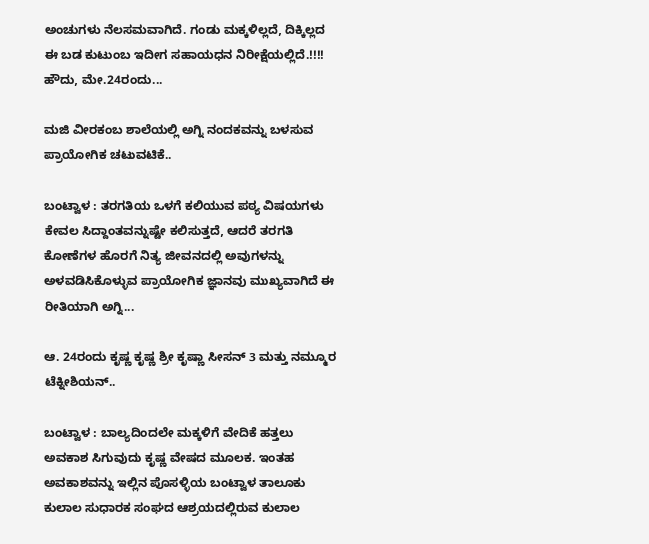ಅಂಚುಗಳು ನೆಲಸಮವಾಗಿದೆ. ಗಂಡು ಮಕ್ಕಳಿಲ್ಲದೆ, ದಿಕ್ಕಿಲ್ಲದ ಈ ಬಡ ಕುಟುಂಬ ಇದೀಗ ಸಹಾಯಧನ ನಿರೀಕ್ಷೆಯಲ್ಲಿದೆ.!!!! ಹೌದು, ಮೇ.24ರಂದು...

ಮಜಿ ವೀರಕಂಬ ಶಾಲೆಯಲ್ಲಿ ಅಗ್ನಿ ನಂದಕವನ್ನು ಬಳಸುವ ಪ್ರಾಯೋಗಿಕ ಚಟುವಟಿಕೆ..

ಬಂಟ್ವಾಳ : ತರಗತಿಯ ಒಳಗೆ ಕಲಿಯುವ ಪಠ್ಯ ವಿಷಯಗಳು ಕೇವಲ ಸಿದ್ದಾಂತವನ್ನುಷ್ಟೇ ಕಲಿಸುತ್ತದೆ, ಆದರೆ ತರಗತಿ ಕೋಣೆಗಳ ಹೊರಗೆ ನಿತ್ಯ ಜೀವನದಲ್ಲಿ ಅವುಗಳನ್ನು ಅಳವಡಿಸಿಕೊಳ್ಳುವ ಪ್ರಾಯೋಗಿಕ ಜ್ಞಾನವು ಮುಖ್ಯವಾಗಿದೆ ಈ ರೀತಿಯಾಗಿ ಅಗ್ನಿ...

ಆ. 24ರಂದು ಕೃಷ್ಣ ಕೃಷ್ಣ ಶ್ರೀ ಕೃಷ್ಣಾ ಸೀಸನ್ 3 ಮತ್ತು ನಮ್ಮೂರ ಟೆಕ್ನೀಶಿಯನ್..

ಬಂಟ್ವಾಳ : ಬಾಲ್ಯದಿಂದಲೇ ಮಕ್ಕಳಿಗೆ ವೇದಿಕೆ ಹತ್ತಲು ಅವಕಾಶ ಸಿಗುವುದು ಕೃಷ್ಣ ವೇಷದ ಮೂಲಕ. ಇಂತಹ ಅವಕಾಶವನ್ನು ಇಲ್ಲಿನ ಪೊಸಳ್ಳಿಯ ಬಂಟ್ವಾಳ ತಾಲೂಕು ಕುಲಾಲ ಸುಧಾರಕ ಸಂಘದ ಆಶ್ರಯದಲ್ಲಿರುವ ಕುಲಾಲ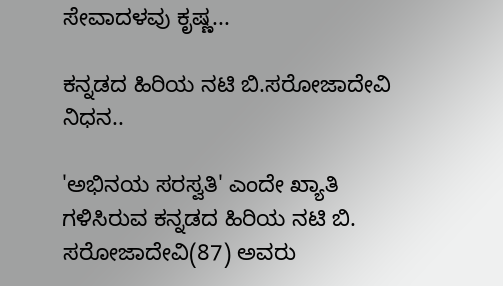ಸೇವಾದಳವು ಕೃಷ್ಣ...

ಕನ್ನಡದ ಹಿರಿಯ ನಟಿ ಬಿ.ಸರೋಜಾದೇವಿ ನಿಧನ..

'ಅಭಿನಯ ಸರಸ್ವತಿ' ಎಂದೇ ಖ್ಯಾತಿ ಗಳಿಸಿರುವ ಕನ್ನಡದ ಹಿರಿಯ ನಟಿ ಬಿ. ಸರೋಜಾದೇವಿ(87) ಅವರು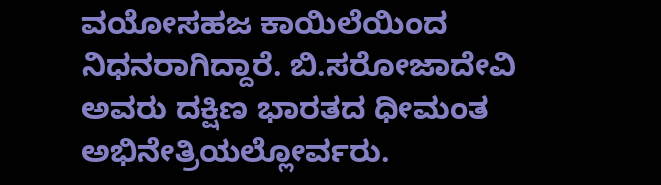ವಯೋಸಹಜ ಕಾಯಿಲೆಯಿಂದ ನಿಧನರಾಗಿದ್ದಾರೆ. ಬಿ.ಸರೋಜಾದೇವಿ ಅವರು ದಕ್ಷಿಣ ಭಾರತದ ಧೀಮಂತ ಅಭಿನೇತ್ರಿಯಲ್ಲೋರ್ವರು.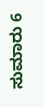ಸುಮಾರು 6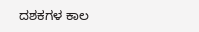ದಶಕಗಳ ಕಾಲ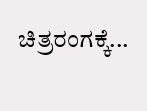ಚಿತ್ರರಂಗಕ್ಕೆ...